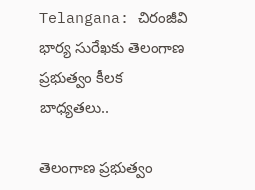Telangana: చిరంజీవి భార్య సురేఖకు తెలంగాణ ప్రభుత్వం కీలక బాధ్యతలు..

తెలంగాణ ప్రభుత్వం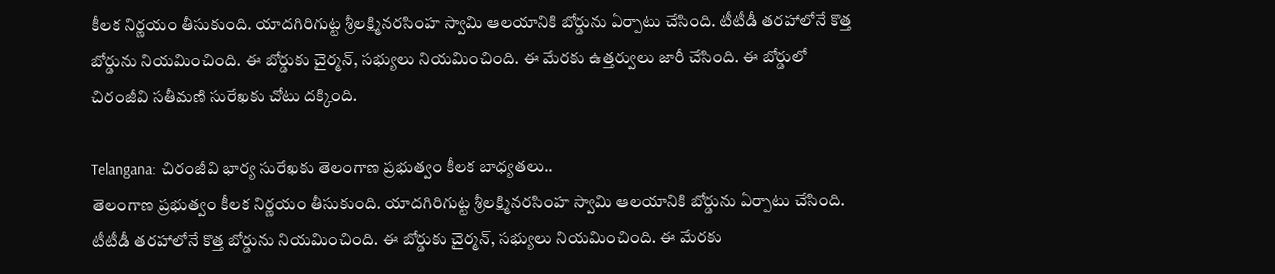కీలక నిర్ణయం తీసుకుంది. యాదగిరిగుట్ట శ్రీలక్ష్మినరసింహ స్వామి ఆలయానికి బోర్డును ఏర్పాటు చేసింది. టీటీడీ తరహాలోనే కొత్త బోర్డును నియమించింది. ఈ బోర్డుకు చైర్మన్, సభ్యులు నియమించింది. ఈ మేరకు ఉత్తర్వులు జారీ చేసింది. ఈ బోర్డులో చిరంజీవి సతీమణి సురేఖకు చోటు దక్కింది.

Telangana: చిరంజీవి భార్య సురేఖకు తెలంగాణ ప్రభుత్వం కీలక బాధ్యతలు..
తెలంగాణ ప్రభుత్వం కీలక నిర్ణయం తీసుకుంది. యాదగిరిగుట్ట శ్రీలక్ష్మినరసింహ స్వామి ఆలయానికి బోర్డును ఏర్పాటు చేసింది. టీటీడీ తరహాలోనే కొత్త బోర్డును నియమించింది. ఈ బోర్డుకు చైర్మన్, సభ్యులు నియమించింది. ఈ మేరకు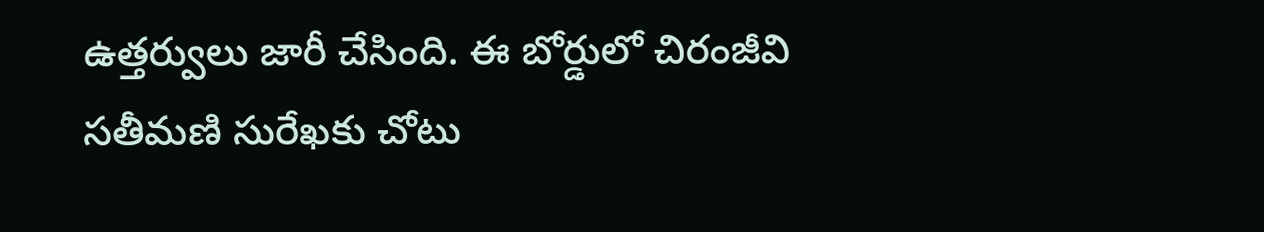ఉత్తర్వులు జారీ చేసింది. ఈ బోర్డులో చిరంజీవి సతీమణి సురేఖకు చోటు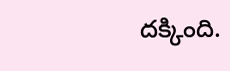దక్కింది.